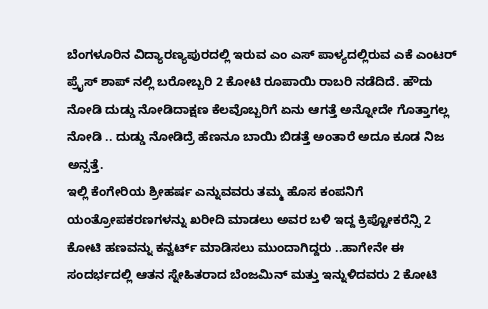ಬೆಂಗಳೂರಿನ ವಿದ್ಯಾರಣ್ಯಪುರದಲ್ಲಿ ಇರುವ ಎಂ ಎಸ್ ಪಾಳ್ಯದಲ್ಲಿರುವ ಎಕೆ ಎಂಟರ್ ಪ್ರೈಸ್ ಶಾಪ್ ನಲ್ಲಿ ಬರೋಬ್ಬರಿ 2 ಕೋಟಿ ರೂಪಾಯಿ ರಾಬರಿ ನಡೆದಿದೆ. ಹೌದು ನೋಡಿ ದುಡ್ಡು ನೋಡಿದಾಕ್ಷಣ ಕೆಲವೊಬ್ಬರಿಗೆ ಏನು ಆಗತ್ತೆ ಅನ್ನೋದೇ ಗೊತ್ತಾಗಲ್ಲ ನೋಡಿ .. ದುಡ್ಡು ನೋಡಿದ್ರೆ ಹೆಣನೂ ಬಾಯಿ ಬಿಡತ್ತೆ ಅಂತಾರೆ ಅದೂ ಕೂಡ ನಿಜ ಅನ್ಸತ್ತೆ.
ಇಲ್ಲಿ ಕೆಂಗೇರಿಯ ಶ್ರೀಹರ್ಷ ಎನ್ನುವವರು ತಮ್ಮ ಹೊಸ ಕಂಪನಿಗೆ ಯಂತ್ರೋಪಕರಣಗಳನ್ನು ಖರೀದಿ ಮಾಡಲು ಅವರ ಬಳಿ ಇದ್ದ ಕ್ರಿಪ್ಟೋಕರೆನ್ಸಿ 2 ಕೋಟಿ ಹಣವನ್ನು ಕನ್ವರ್ಟ್ ಮಾಡಿಸಲು ಮುಂದಾಗಿದ್ದರು ..ಹಾಗೇನೇ ಈ ಸಂದರ್ಭದಲ್ಲಿ ಆತನ ಸ್ನೇಹಿತರಾದ ಬೆಂಜಮಿನ್ ಮತ್ತು ಇನ್ನುಳಿದವರು 2 ಕೋಟಿ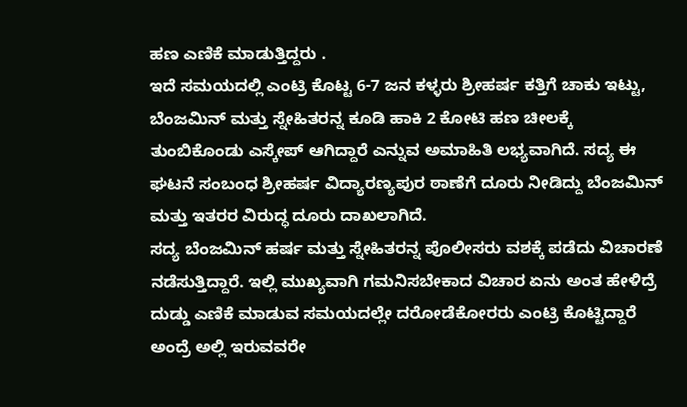ಹಣ ಎಣಿಕೆ ಮಾಡುತ್ತಿದ್ದರು .
ಇದೆ ಸಮಯದಲ್ಲಿ ಎಂಟ್ರಿ ಕೊಟ್ಟ 6-7 ಜನ ಕಳ್ಳರು ಶ್ರೀಹರ್ಷ ಕತ್ತಿಗೆ ಚಾಕು ಇಟ್ಟು, ಬೆಂಜಮಿನ್ ಮತ್ತು ಸ್ನೇಹಿತರನ್ನ ಕೂಡಿ ಹಾಕಿ 2 ಕೋಟಿ ಹಣ ಚೀಲಕ್ಕೆ ತುಂಬಿಕೊಂಡು ಎಸ್ಕೇಪ್ ಆಗಿದ್ದಾರೆ ಎನ್ನುವ ಅಮಾಹಿತಿ ಲಭ್ಯವಾಗಿದೆ. ಸದ್ಯ ಈ ಘಟನೆ ಸಂಬಂಧ ಶ್ರೀಹರ್ಷ ವಿದ್ಯಾರಣ್ಯಪುರ ಠಾಣೆಗೆ ದೂರು ನೀಡಿದ್ದು ಬೆಂಜಮಿನ್ ಮತ್ತು ಇತರರ ವಿರುದ್ಧ ದೂರು ದಾಖಲಾಗಿದೆ.
ಸದ್ಯ ಬೆಂಜಮಿನ್ ಹರ್ಷ ಮತ್ತು ಸ್ನೇಹಿತರನ್ನ ಪೊಲೀಸರು ವಶಕ್ಕೆ ಪಡೆದು ವಿಚಾರಣೆ ನಡೆಸುತ್ತಿದ್ದಾರೆ. ಇಲ್ಲಿ ಮುಖ್ಯವಾಗಿ ಗಮನಿಸಬೇಕಾದ ವಿಚಾರ ಏನು ಅಂತ ಹೇಳಿದ್ರೆ ದುಡ್ಡು ಎಣಿಕೆ ಮಾಡುವ ಸಮಯದಲ್ಲೇ ದರೋಡೆಕೋರರು ಎಂಟ್ರಿ ಕೊಟ್ಟಿದ್ದಾರೆ ಅಂದ್ರೆ ಅಲ್ಲಿ ಇರುವವರೇ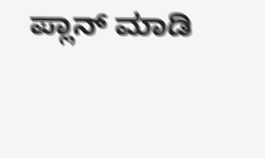ಪ್ಲಾನ್ ಮಾಡಿ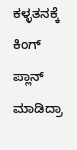ಕಳ್ಳತನಕ್ಕೆ ಕಿಂಗ್ ಪ್ಲಾನ್ ಮಾಡಿದ್ರಾ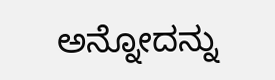ಅನ್ನೋದನ್ನು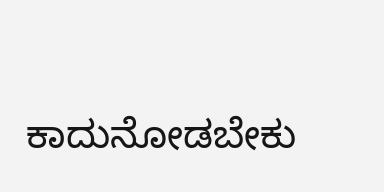ಕಾದುನೋಡಬೇಕು